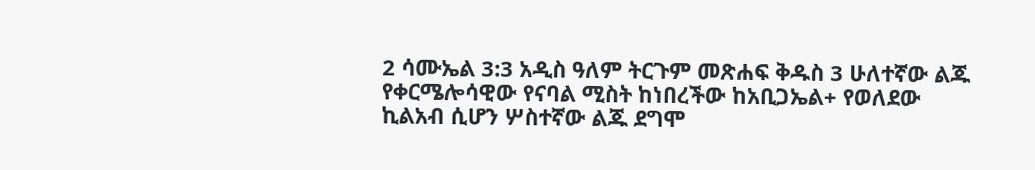2 ሳሙኤል 3:3 አዲስ ዓለም ትርጉም መጽሐፍ ቅዱስ 3 ሁለተኛው ልጁ የቀርሜሎሳዊው የናባል ሚስት ከነበረችው ከአቢጋኤል+ የወለደው ኪልአብ ሲሆን ሦስተኛው ልጁ ደግሞ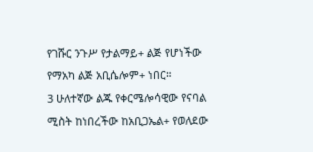የገሹር ንጉሥ የታልማይ+ ልጅ የሆነችው የማአካ ልጅ አቢሴሎም+ ነበር።
3 ሁለተኛው ልጁ የቀርሜሎሳዊው የናባል ሚስት ከነበረችው ከአቢጋኤል+ የወለደው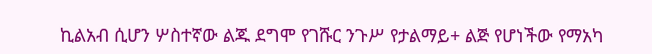ኪልአብ ሲሆን ሦስተኛው ልጁ ደግሞ የገሹር ንጉሥ የታልማይ+ ልጅ የሆነችው የማአካ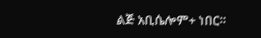ልጅ አቢሴሎም+ ነበር።